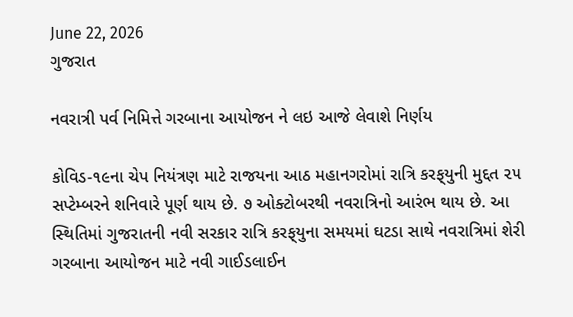June 22, 2026
ગુજરાત

નવરાત્રી પર્વ નિમિત્તે ગરબાના આયોજન ને લઇ આજે લેવાશે નિર્ણય

કોવિડ-૧૯ના ચેપ નિયંત્રણ માટે રાજયના આઠ મહાનગરોમાં રાત્રિ કરફ્‌યુની મુદ્દત ૨૫ સપ્‍ટેમ્‍બરને શનિવારે પૂર્ણ થાય છે. ૭ ઓક્‍ટોબરથી નવરાત્રિનો આરંભ થાય છે. આ સ્‍થિતિમાં ગુજરાતની નવી સરકાર રાત્રિ કરફ્‌યુના સમયમાં ઘટડા સાથે નવરાત્રિમાં શેરી ગરબાના આયોજન માટે નવી ગાઈડલાઈન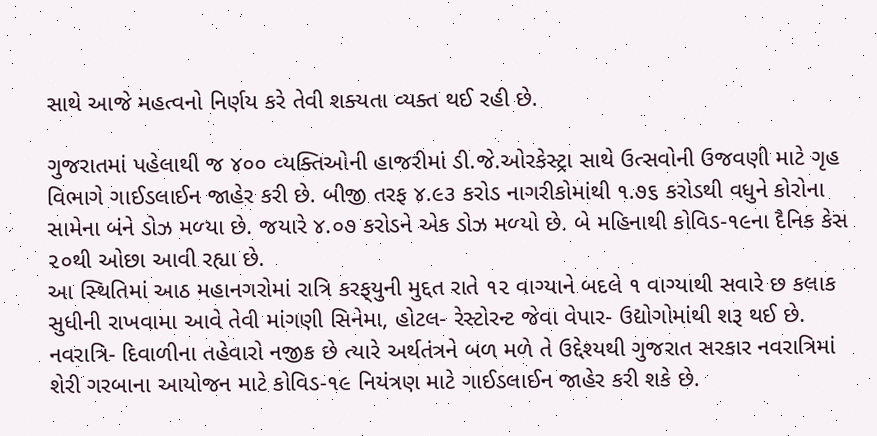સાથે આજે મહત્‍વનો નિર્ણય કરે તેવી શક્‍યતા વ્‍યક્‍ત થઈ રહી છે.

ગુજરાતમાં પહેલાથી જ ૪૦૦ વ્‍યક્‍તિઓની હાજરીમાં ડી.જે.ઓરકેસ્‍ટ્રા સાથે ઉત્‍સવોની ઉજવણી માટે ગૃહ વિભાગે ગાઈડલાઈન જાહેર કરી છે. બીજી તરફ ૪.૯૩ કરોડ નાગરીકોમાંથી ૧.૭૬ કરોડથી વધુને કોરોના સામેના બંને ડોઝ મળ્‍યા છે. જયારે ૪.૦૭ કરોડને એક ડોઝ મળ્‍યો છે. બે મહિનાથી કોવિડ-૧૯ના દૈનિક કેસ ૨૦થી ઓછા આવી રહ્યા છે.
આ સ્‍થિતિમાં આઠ મહાનગરોમાં રાત્રિ કરફ્‌યુની મુદ્દત રાતે ૧૨ વાગ્‍યાને બદલે ૧ વાગ્‍યાથી સવારે છ કલાક સુધીની રાખવામા આવે તેવી માંગણી સિનેમા, હોટલ- રેસ્‍ટોરન્‍ટ જેવા વેપાર- ઉદ્યોગોમાંથી શરૂ થઈ છે.
નવરાત્રિ- દિવાળીના તહેવારો નજીક છે ત્‍યારે અર્થતંત્રને બળ મળે તે ઉદ્દેશ્‍યથી ગુજરાત સરકાર નવરાત્રિમાં શેરી ગરબાના આયોજન માટે કોવિડ-૧૯ નિયંત્રણ માટે ગાઈડલાઈન જાહેર કરી શકે છે.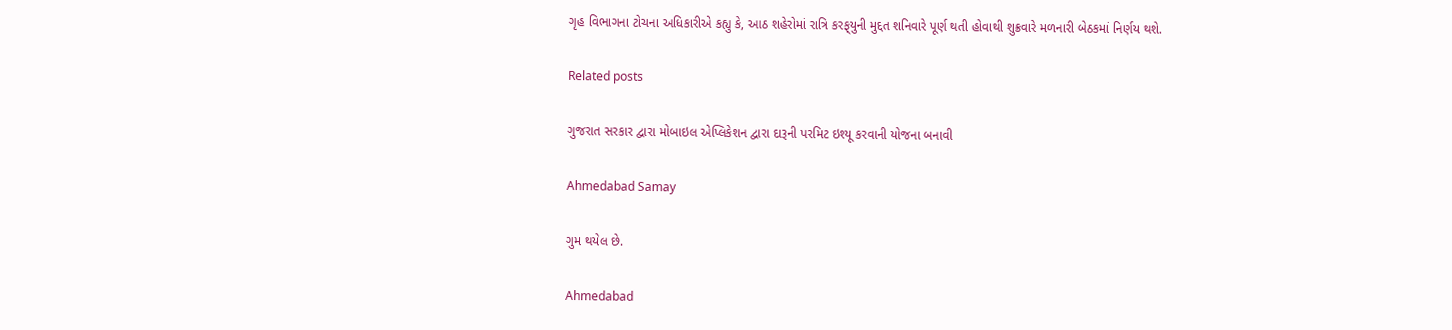ગૃહ વિભાગના ટોચના અધિકારીએ કહ્યુ કે, આઠ શહેરોમાં રાત્રિ કરફ્‌યુની મુદ્દત શનિવારે પૂર્ણ થતી હોવાથી શુક્રવારે મળનારી બેઠકમાં નિર્ણય થશે.

Related posts

ગુજરાત સરકાર દ્વારા મોબાઇલ એપ્લિકેશન દ્વારા દારૂની પરમિટ ઇશ્યૂ કરવાની યોજના બનાવી

Ahmedabad Samay

ગુમ થયેલ છે.

Ahmedabad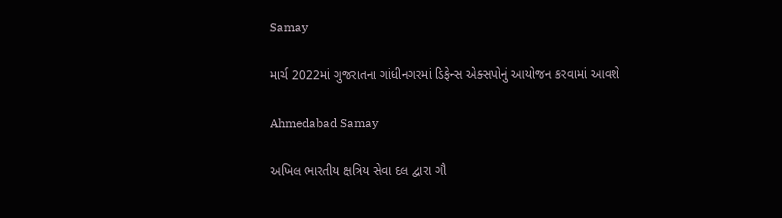Samay

માર્ચ 2022માં ગુજરાતના ગાંધીનગરમાં ડિફેન્સ એક્સપોનું આયોજન કરવામાં આવશે

Ahmedabad Samay

અખિલ ભારતીય ક્ષત્રિય સેવા દલ દ્વારા ગૌ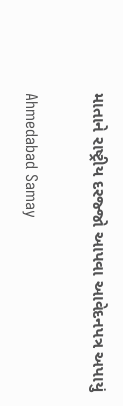માતાને રાષ્ટ્રીય દરજ્જો આપવા આવેદનપત્ર અપાયું

Ahmedabad Samay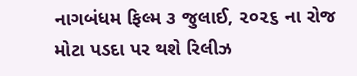નાગબંધમ ફિલ્‍મ ૩ જુલાઈ, ૨૦૨૬ ના રોજ મોટા પડદા પર થશે રિલીઝ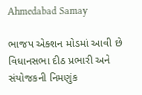Ahmedabad Samay

ભાજપ એક્શન મોડમાં આવી છે વિધાનસભા દીઠ પ્રભારી અને સંયોજકની નિમણુંક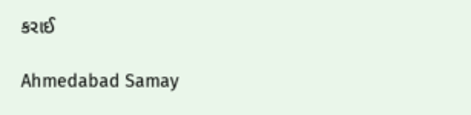કરાઈ

Ahmedabad Samay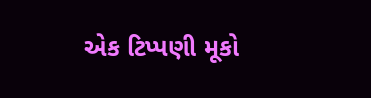એક ટિપ્પણી મૂકો